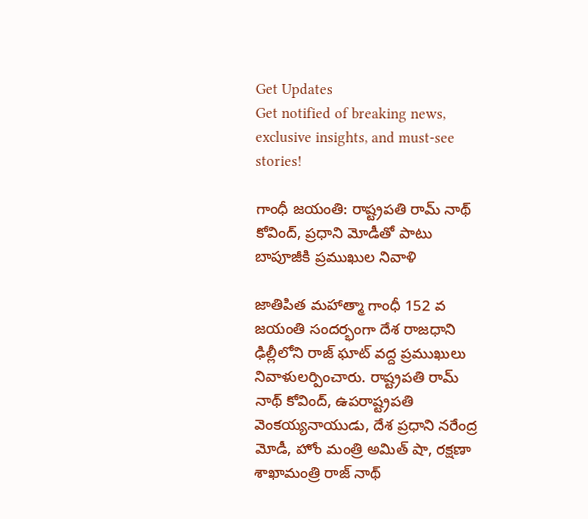Get Updates
Get notified of breaking news, exclusive insights, and must-see stories!

గాంధీ జయంతి: రాష్ట్రపతి రామ్ నాథ్ కోవింద్, ప్రధాని మోడీతో పాటు బాపూజీకి ప్రముఖుల నివాళి

జాతిపిత మహాత్మా గాంధీ 152 వ జయంతి సందర్భంగా దేశ రాజధాని ఢిల్లీలోని రాజ్ ఘాట్ వద్ద ప్రముఖులు నివాళులర్పించారు. రాష్ట్రపతి రామ్ నాథ్ కోవింద్, ఉపరాష్ట్రపతి వెంకయ్యనాయుడు, దేశ ప్రధాని నరేంద్ర మోడీ, హోం మంత్రి అమిత్ షా, రక్షణా శాఖామంత్రి రాజ్ నాథ్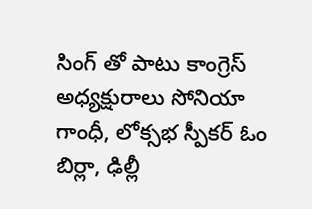సింగ్ తో పాటు కాంగ్రెస్ అధ్యక్షురాలు సోనియా గాంధీ, లోక్సభ స్పీకర్ ఓం బిర్లా, ఢిల్లీ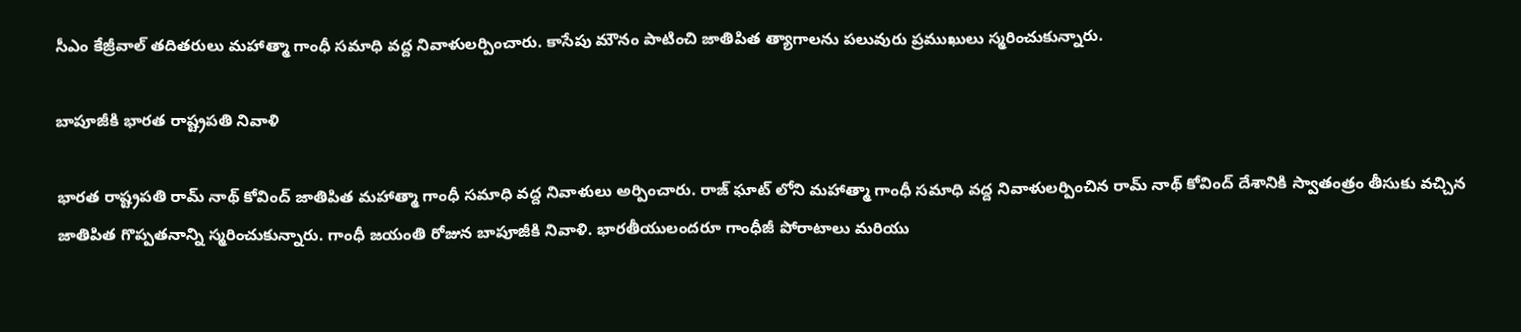సీఎం కేజ్రీవాల్ తదితరులు మహాత్మా గాంధీ సమాధి వద్ద నివాళులర్పించారు. కాసేపు మౌనం పాటించి జాతిపిత త్యాగాలను పలువురు ప్రముఖులు స్మరించుకున్నారు.

బాపూజీకి భారత రాష్ట్రపతి నివాళి

భారత రాష్ట్రపతి రామ్ నాథ్ కోవింద్ జాతిపిత మహాత్మా గాంధీ సమాధి వద్ద నివాళులు అర్పించారు. రాజ్ ఘాట్ లోని మహాత్మా గాంధీ సమాధి వద్ద నివాళులర్పించిన రామ్ నాథ్ కోవింద్ దేశానికి స్వాతంత్రం తీసుకు వచ్చిన జాతిపిత గొప్పతనాన్ని స్మరించుకున్నారు. గాంధీ జయంతి రోజున బాపూజీకి నివాళి. భారతీయులందరూ గాంధీజీ పోరాటాలు మరియు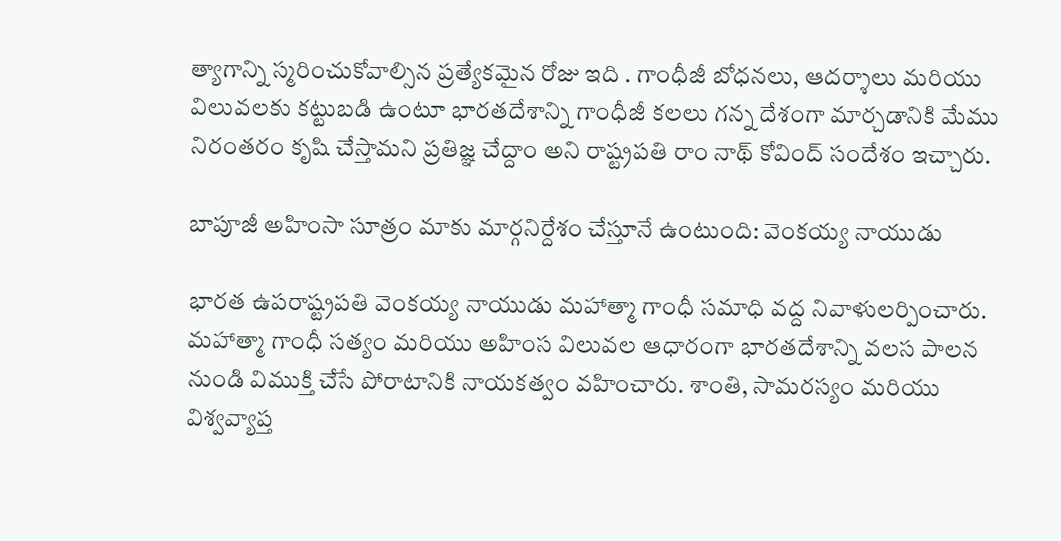త్యాగాన్ని స్మరించుకోవాల్సిన ప్రత్యేకమైన రోజు ఇది . గాంధీజీ బోధనలు, ఆదర్శాలు మరియు విలువలకు కట్టుబడి ఉంటూ భారతదేశాన్ని గాంధీజీ కలలు గన్న దేశంగా మార్చడానికి మేము నిరంతరం కృషి చేస్తామని ప్రతిజ్ఞ చేద్దాం అని రాష్ట్రపతి రాం నాథ్ కోవింద్ సందేశం ఇచ్చారు.

బాపూజీ అహింసా సూత్రం మాకు మార్గనిర్దేశం చేస్తూనే ఉంటుంది: వెంకయ్య నాయుడు

భారత ఉపరాష్ట్రపతి వెంకయ్య నాయుడు మహాత్మా గాంధీ సమాధి వద్ద నివాళులర్పించారు. మహాత్మా గాంధీ సత్యం మరియు అహింస విలువల ఆధారంగా భారతదేశాన్ని వలస పాలన నుండి విముక్తి చేసే పోరాటానికి నాయకత్వం వహించారు. శాంతి, సామరస్యం మరియు విశ్వవ్యాప్త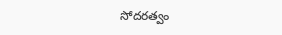సోదరత్వం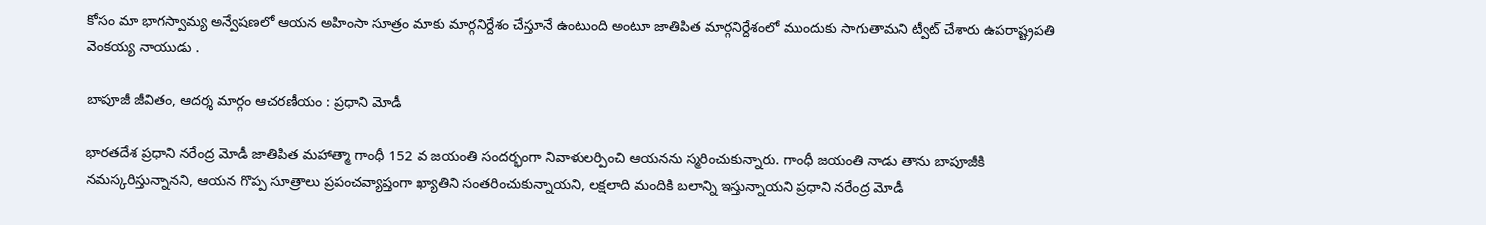కోసం మా భాగస్వామ్య అన్వేషణలో ఆయన అహింసా సూత్రం మాకు మార్గనిర్దేశం చేస్తూనే ఉంటుంది అంటూ జాతిపిత మార్గనిర్దేశంలో ముందుకు సాగుతామని ట్వీట్ చేశారు ఉపరాష్ట్రపతి వెంకయ్య నాయుడు .

బాపూజీ జీవితం, ఆదర్శ మార్గం ఆచరణీయం : ప్రధాని మోడీ

భారతదేశ ప్రధాని నరేంద్ర మోడీ జాతిపిత మహాత్మా గాంధీ 152 వ జయంతి సందర్భంగా నివాళులర్పించి ఆయనను స్మరించుకున్నారు. గాంధీ జయంతి నాడు తాను బాపూజీకి నమస్కరిస్తున్నానని, ఆయన గొప్ప సూత్రాలు ప్రపంచవ్యాప్తంగా ఖ్యాతిని సంతరించుకున్నాయని, లక్షలాది మందికి బలాన్ని ఇస్తున్నాయని ప్రధాని నరేంద్ర మోడీ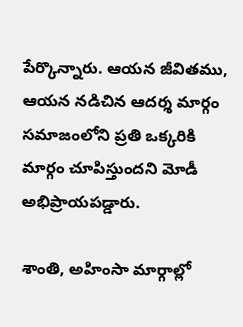పేర్కొన్నారు. ఆయన జీవితము, ఆయన నడిచిన ఆదర్శ మార్గం సమాజంలోని ప్రతి ఒక్కరికి మార్గం చూపిస్తుందని మోడీ అభిప్రాయపడ్డారు.

శాంతి, అహింసా మార్గాల్లో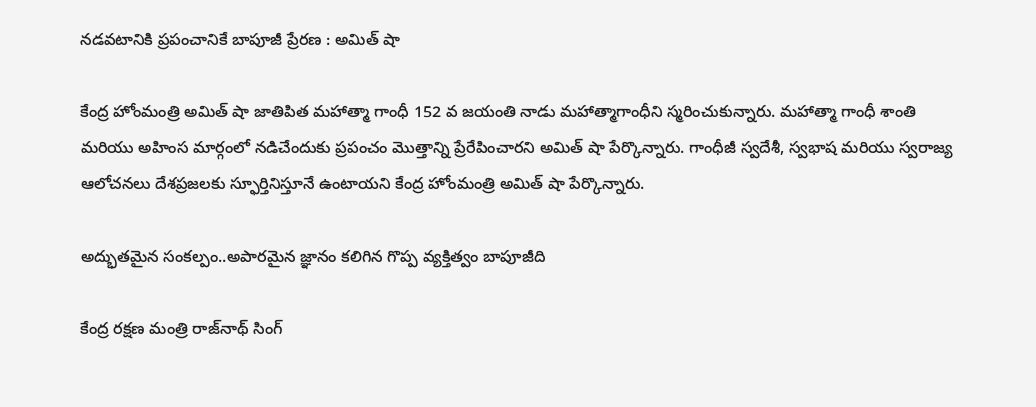నడవటానికి ప్రపంచానికే బాపూజీ ప్రేరణ : అమిత్ షా

కేంద్ర హోంమంత్రి అమిత్ షా జాతిపిత మహాత్మా గాంధీ 152 వ జయంతి నాడు మహాత్మాగాంధీని స్మరించుకున్నారు. మహాత్మా గాంధీ శాంతి మరియు అహింస మార్గంలో నడిచేందుకు ప్రపంచం మొత్తాన్ని ప్రేరేపించారని అమిత్ షా పేర్కొన్నారు. గాంధీజీ స్వదేశీ, స్వభాష మరియు స్వరాజ్య ఆలోచనలు దేశప్రజలకు స్ఫూర్తినిస్తూనే ఉంటాయని కేంద్ర హోంమంత్రి అమిత్ షా పేర్కొన్నారు.

అద్భుతమైన సంకల్పం..అపారమైన జ్ఞానం కలిగిన గొప్ప వ్యక్తిత్వం బాపూజీది

కేంద్ర రక్షణ మంత్రి రాజ్‌నాథ్ సింగ్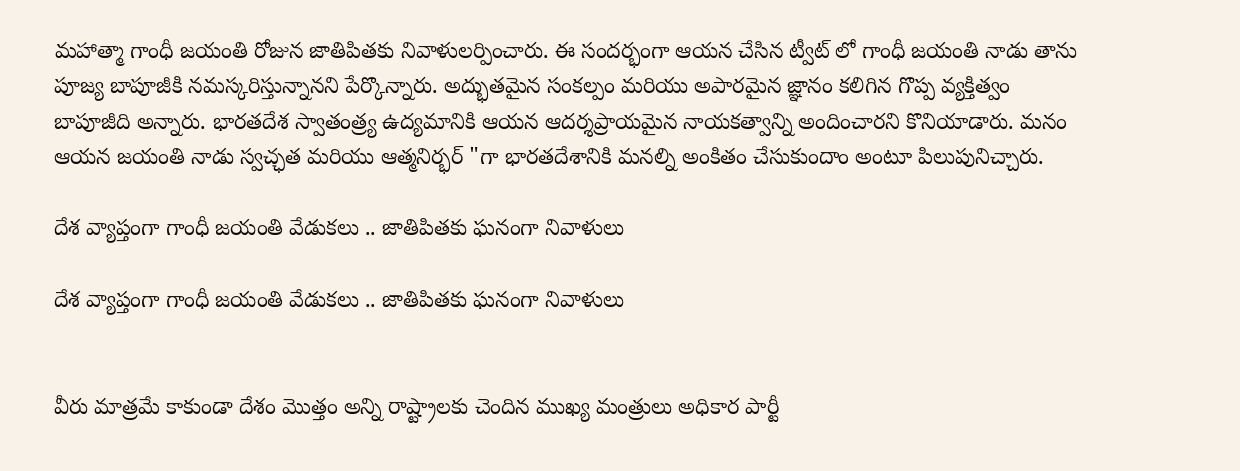మహాత్మా గాంధీ జయంతి రోజున జాతిపితకు నివాళులర్పించారు. ఈ సందర్భంగా ఆయన చేసిన ట్వీట్ లో గాంధీ జయంతి నాడు తాను పూజ్య బాపూజీకి నమస్కరిస్తున్నానని పేర్కొన్నారు. అద్భుతమైన సంకల్పం మరియు అపారమైన జ్ఞానం కలిగిన గొప్ప వ్యక్తిత్వం బాపూజీది అన్నారు. భారతదేశ స్వాతంత్ర్య ఉద్యమానికి ఆయన ఆదర్శప్రాయమైన నాయకత్వాన్ని అందించారని కొనియాడారు. మనం ఆయన జయంతి నాడు స్వచ్ఛత మరియు ఆత్మనిర్భర్ "గా భారతదేశానికి మనల్ని అంకితం చేసుకుందాం అంటూ పిలుపునిచ్చారు.

దేశ వ్యాప్తంగా గాంధీ జయంతి వేడుకలు .. జాతిపితకు ఘనంగా నివాళులు

దేశ వ్యాప్తంగా గాంధీ జయంతి వేడుకలు .. జాతిపితకు ఘనంగా నివాళులు


వీరు మాత్రమే కాకుండా దేశం మొత్తం అన్ని రాష్ట్రాలకు చెందిన ముఖ్య మంత్రులు అధికార పార్టీ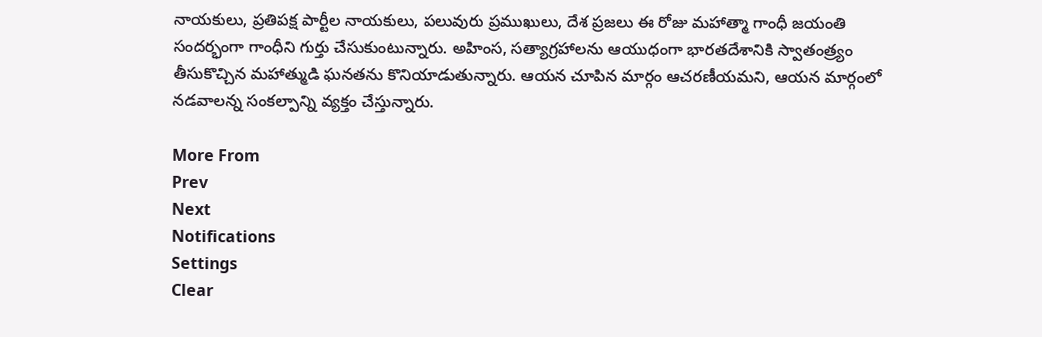నాయకులు, ప్రతిపక్ష పార్టీల నాయకులు, పలువురు ప్రముఖులు, దేశ ప్రజలు ఈ రోజు మహాత్మా గాంధీ జయంతి సందర్భంగా గాంధీని గుర్తు చేసుకుంటున్నారు. అహింస, సత్యాగ్రహాలను ఆయుధంగా భారతదేశానికి స్వాతంత్ర్యం తీసుకొచ్చిన మహాత్ముడి ఘనతను కొనియాడుతున్నారు. ఆయన చూపిన మార్గం ఆచరణీయమని, ఆయన మార్గంలో నడవాలన్న సంకల్పాన్ని వ్యక్తం చేస్తున్నారు.

More From
Prev
Next
Notifications
Settings
Clear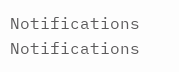Notifications
Notifications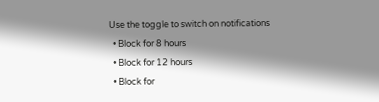Use the toggle to switch on notifications
  • Block for 8 hours
  • Block for 12 hours
  • Block for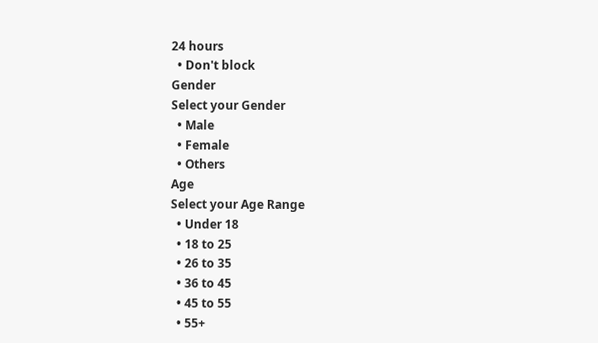24 hours
  • Don't block
Gender
Select your Gender
  • Male
  • Female
  • Others
Age
Select your Age Range
  • Under 18
  • 18 to 25
  • 26 to 35
  • 36 to 45
  • 45 to 55
  • 55+